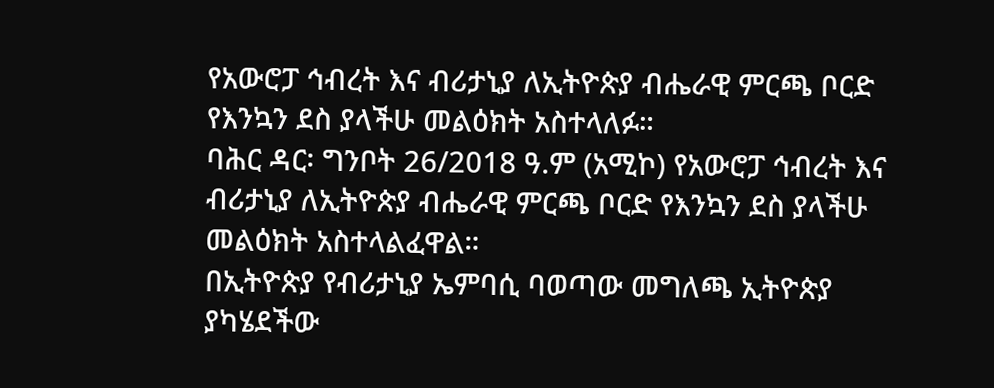የአውሮፓ ኅብረት እና ብሪታኒያ ለኢትዮጵያ ብሔራዊ ምርጫ ቦርድ የእንኳን ደስ ያላችሁ መልዕክት አስተላለፉ።
ባሕር ዳር፡ ግንቦት 26/2018 ዓ.ም (አሚኮ) የአውሮፓ ኅብረት እና ብሪታኒያ ለኢትዮጵያ ብሔራዊ ምርጫ ቦርድ የእንኳን ደስ ያላችሁ መልዕክት አስተላልፈዋል።
በኢትዮጵያ የብሪታኒያ ኤምባሲ ባወጣው መግለጫ ኢትዮጵያ ያካሄደችው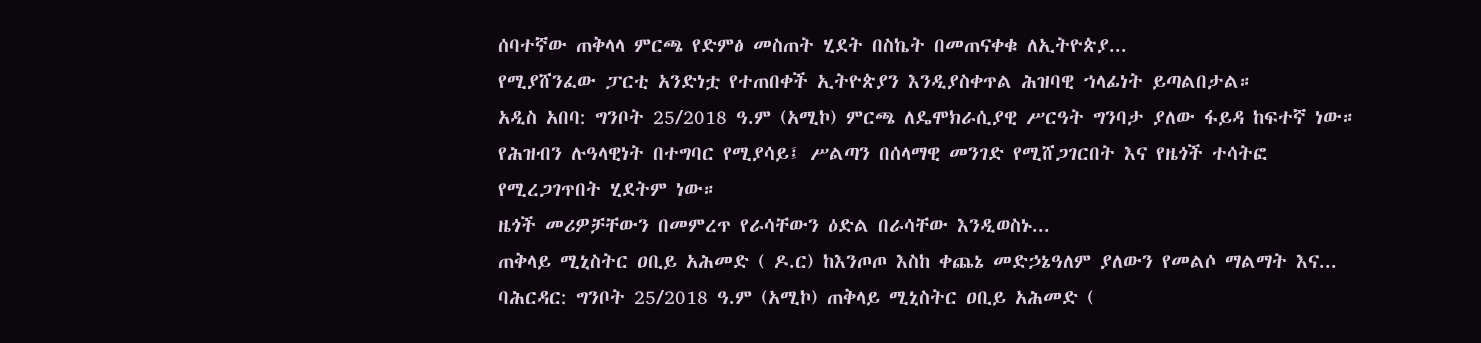ሰባተኛው ጠቅላላ ምርጫ የድምፅ መስጠት ሂደት በስኬት በመጠናቀቁ ለኢትዮጵያ...
የሚያሸንፈው ፓርቲ አንድነቷ የተጠበቀች ኢትዮጵያን እንዲያስቀጥል ሕዝባዊ ኀላፊነት ይጣልበታል።
አዲስ አበባ: ግንቦት 25/2018 ዓ.ም (አሚኮ) ምርጫ ለዴሞክራሲያዊ ሥርዓት ግንባታ ያለው ፋይዳ ከፍተኛ ነው። የሕዝብን ሉዓላዊነት በተግባር የሚያሳይ፤ ሥልጣን በሰላማዊ መንገድ የሚሸጋገርበት እና የዜጎች ተሳትፎ የሚረጋገጥበት ሂደትም ነው።
ዜጎች መሪዎቻቸውን በመምረጥ የራሳቸውን ዕድል በራሳቸው እንዲወስኑ...
ጠቅላይ ሚኒስትር ዐቢይ አሕመድ ( ዶ.ር) ከእንጦጦ እስከ ቀጨኔ መድኃኔዓለም ያለውን የመልሶ ማልማት እና...
ባሕርዳር: ግንቦት 25/2018 ዓ.ም (አሚኮ) ጠቅላይ ሚኒስትር ዐቢይ አሕመድ (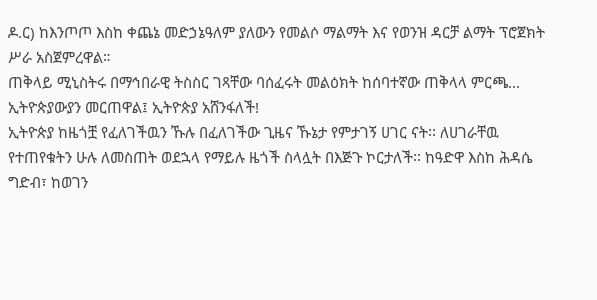ዶ.ር) ከእንጦጦ እስከ ቀጨኔ መድኃኔዓለም ያለውን የመልሶ ማልማት እና የወንዝ ዳርቻ ልማት ፕሮጀክት ሥራ አስጀምረዋል።
ጠቅላይ ሚኒስትሩ በማኅበራዊ ትስስር ገጻቸው ባሰፈሩት መልዕክት ከሰባተኛው ጠቅላላ ምርጫ...
ኢትዮጵያውያን መርጠዋል፤ ኢትዮጵያ አሸንፋለች!
ኢትዮጵያ ከዜጎቿ የፈለገችዉን ኹሉ በፈለገችው ጊዜና ኹኔታ የምታገኝ ሀገር ናት፡፡ ለሀገራቸዉ የተጠየቁትን ሁሉ ለመስጠት ወደኋላ የማይሉ ዜጎች ስላሏት በእጅጉ ኮርታለች፡፡ ከዓድዋ እስከ ሕዳሴ ግድብ፣ ከወገን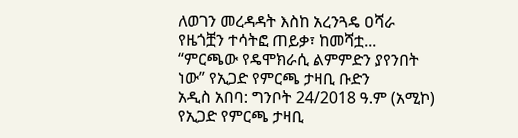ለወገን መረዳዳት እስከ አረንጓዴ ዐሻራ የዜጎቿን ተሳትፎ ጠይቃ፣ ከመሻቷ...
“ምርጫው የዴሞክራሲ ልምምድን ያየንበት ነው” የኢጋድ የምርጫ ታዛቢ ቡድን
አዲስ አበባ: ግንቦት 24/2018 ዓ.ም (አሚኮ) የኢጋድ የምርጫ ታዛቢ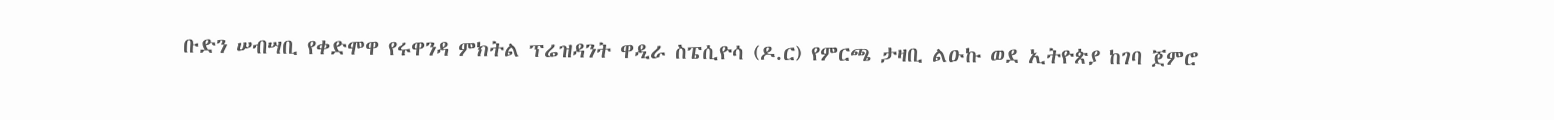ቡድን ሠብሣቢ የቀድሞዋ የሩዋንዳ ምክትል ፕሬዝዳንት ዋዲራ ስፔሲዮሳ (ዶ.ር) የምርጫ ታዛቢ ልዑኩ ወደ ኢትዮጵያ ከገባ ጀምሮ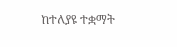ከተለያዩ ተቋማት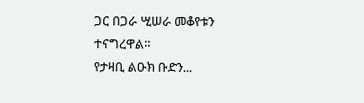ጋር በጋራ ሢሠራ መቆየቱን ተናግረዋል።
የታዛቢ ልዑክ ቡድን...